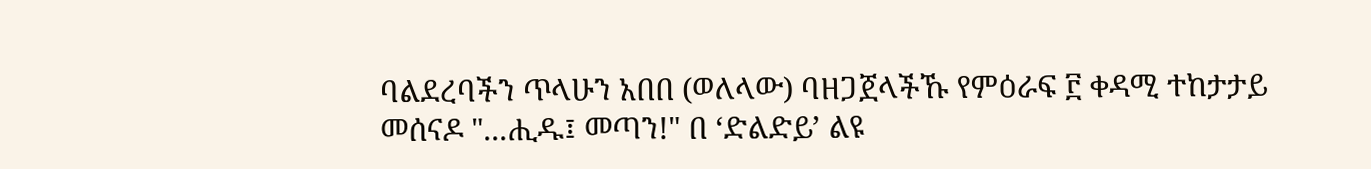ባልደረባችን ጥላሁን አበበ (ወለላው) ባዘጋጀላችኹ የምዕራፍ ፫ ቀዳሚ ተከታታይ መሰናዶ "...ሒዱ፤ መጣን!" በ ‘ድልድይ’ ልዩ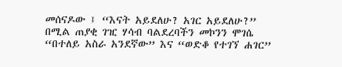መሰናዶው ፤ “እናት አይደለሁ? አገር አይደለሁ?” በሚል ጠያቂ ገዢ ሃሳብ ባልደረባችን መኮንን ሞገሴ “በተለይ አስራ አንደኛው” እና “ወድቆ የተገኘ ሐገር”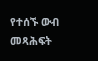የተሰኙ ውብ መጻሕፍት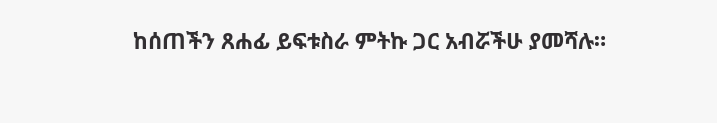ከሰጠችን ጸሐፊ ይፍቱስራ ምትኩ ጋር አብሯችሁ ያመሻሉ።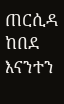ጠርሲዳ ከበደ እናንተን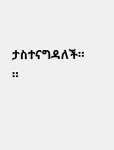ታስተናግዳለች። ።